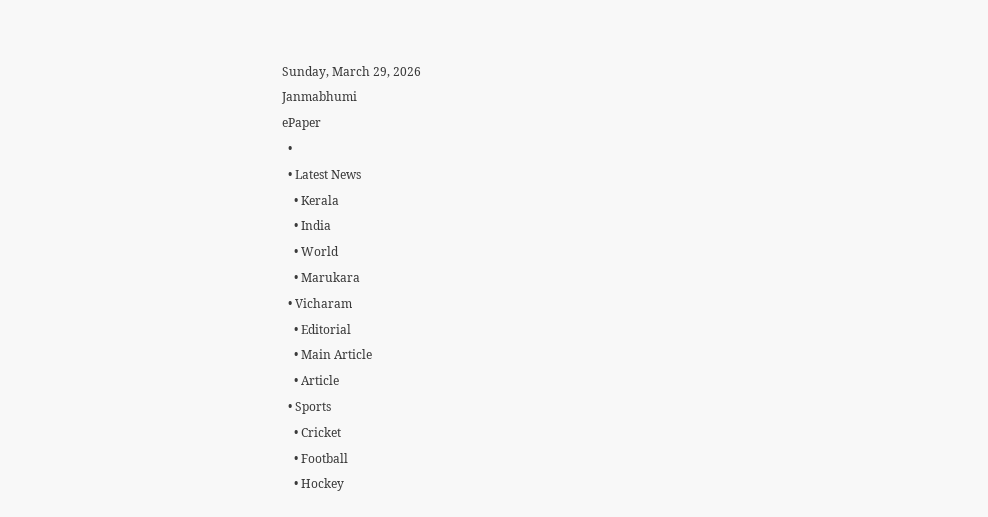Sunday, March 29, 2026
Janmabhumi
ePaper
  •
  • Latest News
    • Kerala
    • India
    • World
    • Marukara
  • Vicharam
    • Editorial
    • Main Article
    • Article
  • Sports
    • Cricket
    • Football
    • Hockey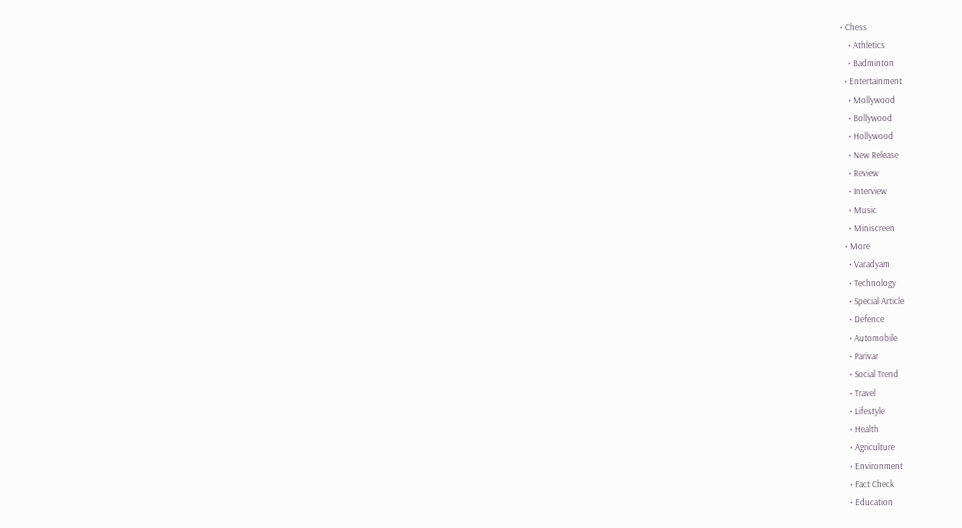• Chess
    • Athletics
    • Badminton
  • Entertainment
    • Mollywood
    • Bollywood
    • Hollywood
    • New Release
    • Review
    • Interview
    • Music
    • Miniscreen
  • More
    • Varadyam
    • Technology
    • Special Article
    • Defence
    • Automobile
    • Parivar
    • Social Trend
    • Travel
    • Lifestyle
    • Health
    • Agriculture
    • Environment
    • Fact Check
    • Education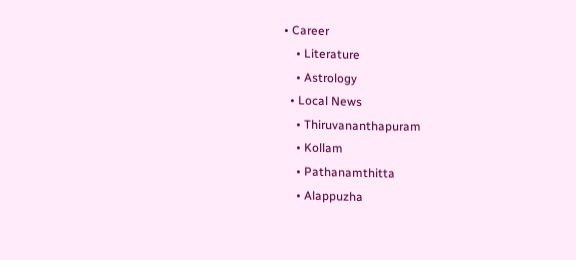• Career
    • Literature
    • Astrology
  • Local News
    • Thiruvananthapuram
    • Kollam
    • Pathanamthitta
    • Alappuzha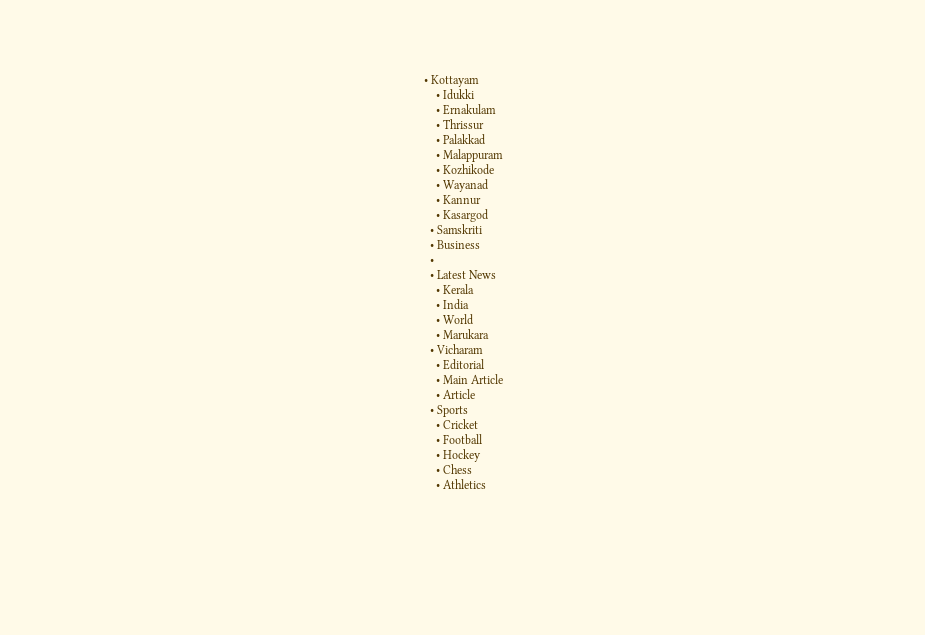• Kottayam
    • Idukki
    • Ernakulam
    • Thrissur
    • Palakkad
    • Malappuram
    • Kozhikode
    • Wayanad
    • Kannur
    • Kasargod
  • Samskriti
  • Business
  •
  • Latest News
    • Kerala
    • India
    • World
    • Marukara
  • Vicharam
    • Editorial
    • Main Article
    • Article
  • Sports
    • Cricket
    • Football
    • Hockey
    • Chess
    • Athletics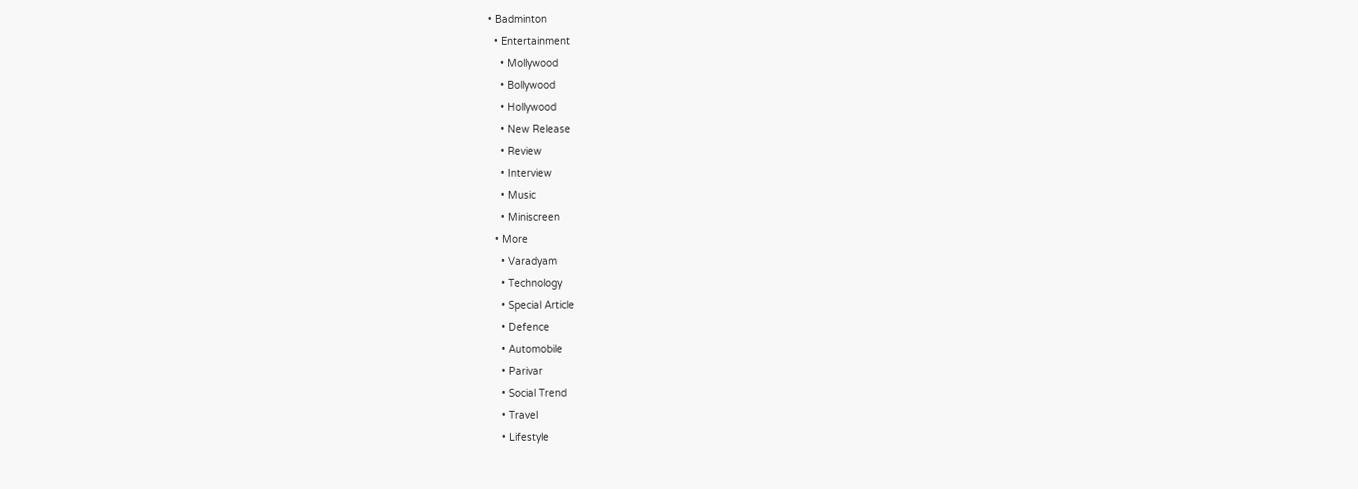• Badminton
  • Entertainment
    • Mollywood
    • Bollywood
    • Hollywood
    • New Release
    • Review
    • Interview
    • Music
    • Miniscreen
  • More
    • Varadyam
    • Technology
    • Special Article
    • Defence
    • Automobile
    • Parivar
    • Social Trend
    • Travel
    • Lifestyle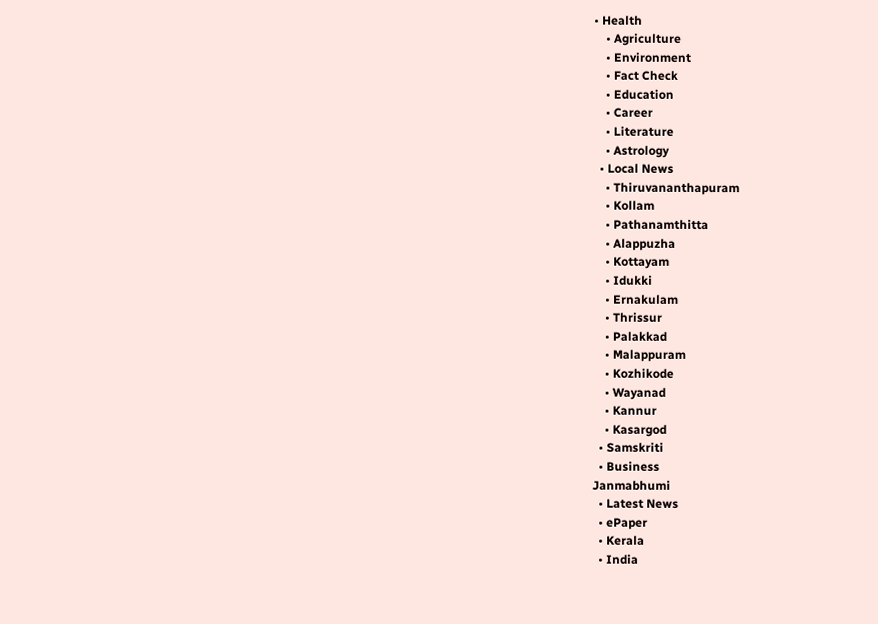• Health
    • Agriculture
    • Environment
    • Fact Check
    • Education
    • Career
    • Literature
    • Astrology
  • Local News
    • Thiruvananthapuram
    • Kollam
    • Pathanamthitta
    • Alappuzha
    • Kottayam
    • Idukki
    • Ernakulam
    • Thrissur
    • Palakkad
    • Malappuram
    • Kozhikode
    • Wayanad
    • Kannur
    • Kasargod
  • Samskriti
  • Business
Janmabhumi
  • Latest News
  • ePaper
  • Kerala
  • India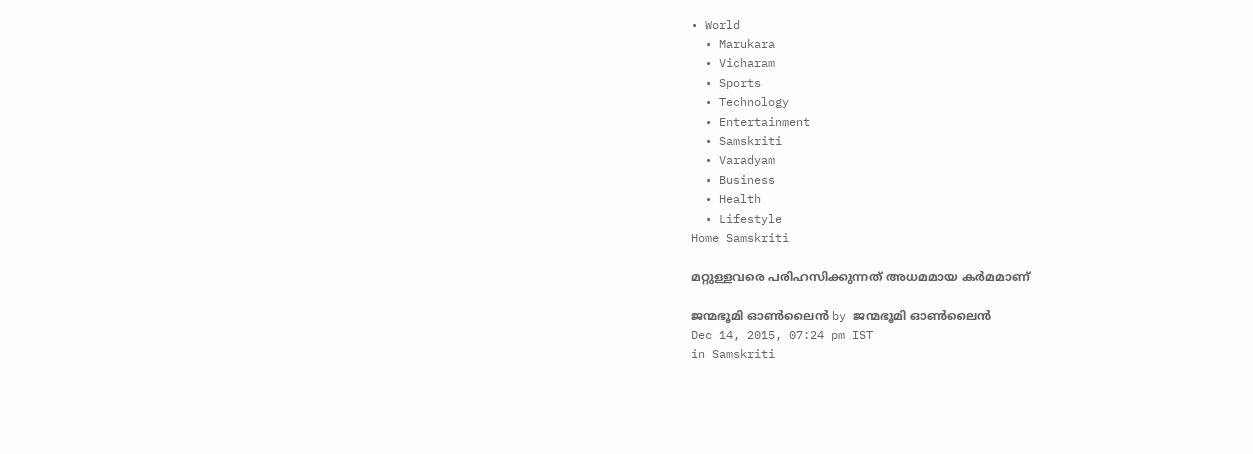• World
  • Marukara
  • Vicharam
  • Sports
  • Technology
  • Entertainment
  • Samskriti
  • Varadyam
  • Business
  • Health
  • Lifestyle
Home Samskriti

മറ്റുള്ളവരെ പരിഹസിക്കുന്നത് അധമമായ കര്‍മമാണ്

ജന്മഭൂമി ഓണ്‍ലൈന്‍ by ജന്മഭൂമി ഓണ്‍ലൈന്‍
Dec 14, 2015, 07:24 pm IST
in Samskriti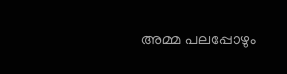അമ്മ പലപ്പോഴും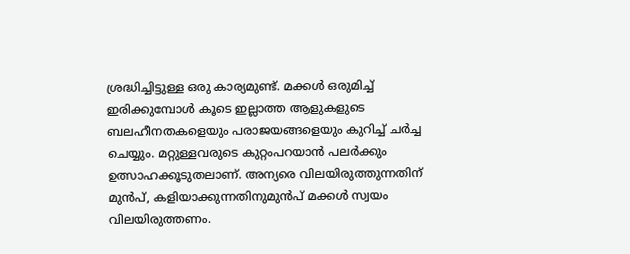ശ്രദ്ധിച്ചിട്ടുള്ള ഒരു കാര്യമുണ്ട്. മക്കള്‍ ഒരുമിച്ച് ഇരിക്കുമ്പോള്‍ കൂടെ ഇല്ലാത്ത ആളുകളുടെ ബലഹീനതകളെയും പരാജയങ്ങളെയും കുറിച്ച് ചര്‍ച്ച ചെയ്യും. മറ്റുള്ളവരുടെ കുറ്റംപറയാന്‍ പലര്‍ക്കും ഉത്സാഹക്കൂടുതലാണ്. അന്യരെ വിലയിരുത്തുന്നതിന് മുന്‍പ്, കളിയാക്കുന്നതിനുമുന്‍പ് മക്കള്‍ സ്വയം വിലയിരുത്തണം.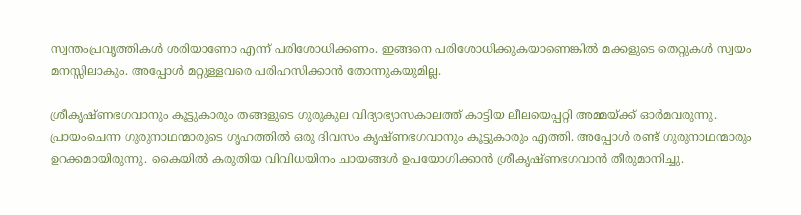സ്വന്തംപ്രവൃത്തികള്‍ ശരിയാണോ എന്ന് പരിശോധിക്കണം. ഇങ്ങനെ പരിശോധിക്കുകയാണെങ്കില്‍ മക്കളുടെ തെറ്റുകള്‍ സ്വയം മനസ്സിലാകും. അപ്പോള്‍ മറ്റുള്ളവരെ പരിഹസിക്കാന്‍ തോന്നുകയുമില്ല.

ശ്രീകൃഷ്ണഭഗവാനും കൂട്ടുകാരും തങ്ങളുടെ ഗുരുകുല വിദ്യാഭ്യാസകാലത്ത് കാട്ടിയ ലീലയെപ്പറ്റി അമ്മയ്‌ക്ക് ഓര്‍മവരുന്നു. പ്രായംചെന്ന ഗുരുനാഥന്മാരുടെ ഗൃഹത്തില്‍ ഒരു ദിവസം കൃഷ്ണഭഗവാനും കൂട്ടുകാരും എത്തി. അപ്പോള്‍ രണ്ട് ഗുരുനാഥന്മാരും ഉറക്കമായിരുന്നു. കൈയില്‍ കരുതിയ വിവിധയിനം ചായങ്ങള്‍ ഉപയോഗിക്കാന്‍ ശ്രീകൃഷ്ണഭഗവാന്‍ തീരുമാനിച്ചു.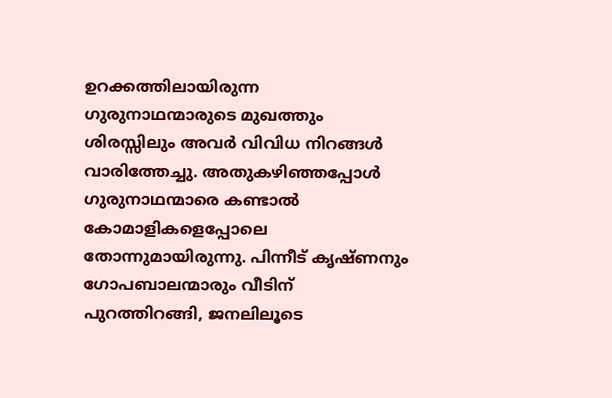ഉറക്കത്തിലായിരുന്ന ഗുരുനാഥന്മാരുടെ മുഖത്തും ശിരസ്സിലും അവര്‍ വിവിധ നിറങ്ങള്‍ വാരിത്തേച്ചു. അതുകഴിഞ്ഞപ്പോള്‍ ഗുരുനാഥന്മാരെ കണ്ടാല്‍ കോമാളികളെപ്പോലെ തോന്നുമായിരുന്നു. പിന്നീട് കൃഷ്ണനും ഗോപബാലന്മാരും വീടിന് പുറത്തിറങ്ങി, ജനലിലൂടെ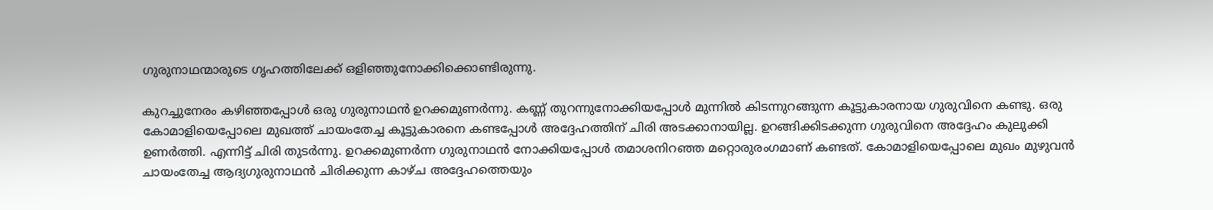ഗുരുനാഥന്മാരുടെ ഗൃഹത്തിലേക്ക് ഒളിഞ്ഞുനോക്കിക്കൊണ്ടിരുന്നു.

കുറച്ചുനേരം കഴിഞ്ഞപ്പോള്‍ ഒരു ഗുരുനാഥന്‍ ഉറക്കമുണര്‍ന്നു. കണ്ണ് തുറന്നുനോക്കിയപ്പോള്‍ മുന്നില്‍ കിടന്നുറങ്ങുന്ന കൂട്ടുകാരനായ ഗുരുവിനെ കണ്ടു. ഒരു കോമാളിയെപ്പോലെ മുഖത്ത് ചായംതേച്ച കൂട്ടുകാരനെ കണ്ടപ്പോള്‍ അദ്ദേഹത്തിന് ചിരി അടക്കാനായില്ല. ഉറങ്ങിക്കിടക്കുന്ന ഗുരുവിനെ അദ്ദേഹം കുലുക്കി ഉണര്‍ത്തി. എന്നിട്ട് ചിരി തുടര്‍ന്നു. ഉറക്കമുണര്‍ന്ന ഗുരുനാഥന്‍ നോക്കിയപ്പോള്‍ തമാശനിറഞ്ഞ മറ്റൊരുരംഗമാണ് കണ്ടത്. കോമാളിയെപ്പോലെ മുഖം മുഴുവന്‍ ചായംതേച്ച ആദ്യഗുരുനാഥന്‍ ചിരിക്കുന്ന കാഴ്ച അദ്ദേഹത്തെയും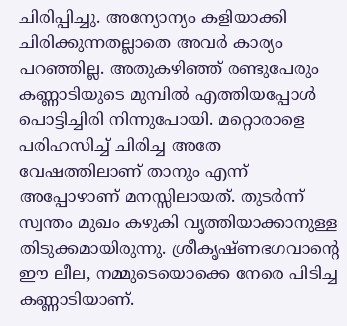ചിരിപ്പിച്ചു. അന്യോന്യം കളിയാക്കി ചിരിക്കുന്നതല്ലാതെ അവര്‍ കാര്യം പറഞ്ഞില്ല. അതുകഴിഞ്ഞ് രണ്ടുപേരും കണ്ണാടിയുടെ മുമ്പില്‍ എത്തിയപ്പോള്‍ പൊട്ടിച്ചിരി നിന്നുപോയി. മറ്റൊരാളെ പരിഹസിച്ച് ചിരിച്ച അതേ വേഷത്തിലാണ് താനും എന്ന് അപ്പോഴാണ് മനസ്സിലായത്. തുടര്‍ന്ന് സ്വന്തം മുഖം കഴുകി വൃത്തിയാക്കാനുള്ള തിടുക്കമായിരുന്നു. ശ്രീകൃഷ്ണഭഗവാന്റെ ഈ ലീല, നമ്മുടെയൊക്കെ നേരെ പിടിച്ച കണ്ണാടിയാണ്.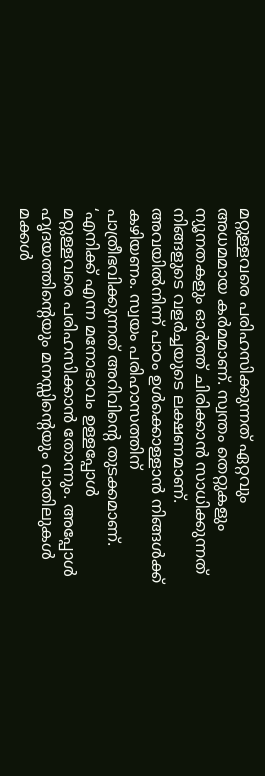മറ്റുള്ളവരെ പരിഹസിക്കുന്നത് ഏറ്റവും അധമമായ കര്‍മമാണ്. സ്വന്തം തെറ്റുകളും ന്യൂനതകളും ഓര്‍ത്ത് ചിരിക്കാന്‍ സാധിക്കുന്നത് നിങ്ങളുടെ വളര്‍ച്ചയുടെ ലക്ഷണമാണ്. അവയില്‍നിന്ന് പാഠം ഉള്‍ക്കൊള്ളാന്‍ നിങ്ങള്‍ക്ക് കഴിയണം. സ്വയം പരിഹാസത്തിന് പാത്രീഭവിക്കുന്നത് അറിവിന്റെ തുടക്കമാണ്. ‘എനിക്ക് എന്ന മനോഭാവം ഉള്ളപ്പോള്‍ മറ്റുള്ളവരെ പരിഹസിക്കാന്‍ തോന്നും. അപ്പോള്‍ ഹൃദയത്തിന്റെയും മനസ്സിന്റെയും വാതിലുകള്‍ മക്കള്‍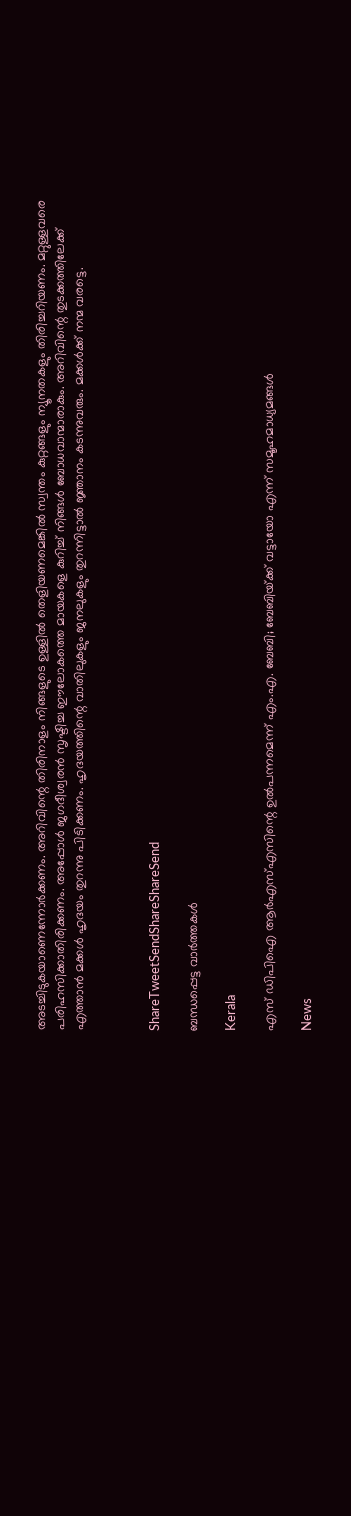അടച്ചിടുകയാണെന്നോര്‍ക്കണം. അറിവിന്റെ തിരിനാളം നിങ്ങളുടെ ഉള്ളില്‍ തെളിയണമെങ്കില്‍ സ്വന്തം കുറ്റങ്ങളും ന്യൂനതകളും തിരിച്ചറിയണം. മറ്റുള്ളവരെ പരിഹസിക്കാതിരിക്കണം. അപ്പോള്‍ ജഗദീശ്വരന്‍ സൃഷ്ടിച്ച ഈലോകത്തെ മായകളെ കുറിച്ച് നിങ്ങള്‍ ബോധവാന്മാരാകും. അറിവിന്റെ തുടക്കത്തിലേക്ക് എത്താന്‍ മക്കള്‍ ഹൃദയം തുറന്നു പിടിക്കണം. ഹൃദയത്തിന്റെ വാതിലുകളും ജനലുകളും തുറന്നിട്ടാല്‍ ജ്ഞാനം കടന്നുവരും. മക്കള്‍ക്ക് നന്മ വരട്ടെ.



ShareTweetSendShareShareSend

ബന്ധപ്പെട്ട വാര്‍ത്തകള്‍

Kerala

എസ് ഡിപിഐ ആര്‍എസ്എസിന്റെ ഉല്‍പന്നമെന്ന് എം.എ. ബേബി; ബേബിയ്‌ക്ക് വട്ടായോ എന്ന് സമൂഹമാധ്യമങ്ങള്‍

News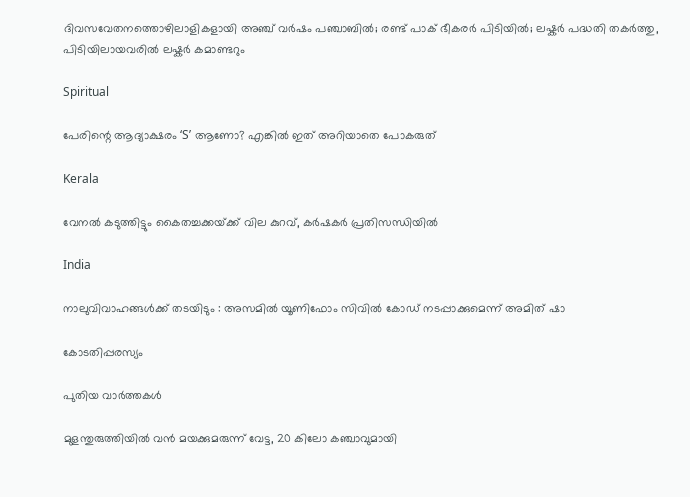ദിവസവേതനത്തൊഴിലാളികളായി അഞ്ച് വര്‍ഷം പഞ്ചാബില്‍; രണ്ട് പാക് ഭീകരര്‍ പിടിയില്‍; ലഷ്കർ പദ്ധതി തകർത്തു, പിടിയിലായവരിൽ ലഷ്കർ കമാണ്ടറും

Spiritual

പേരിന്റെ ആദ്യാക്ഷരം ‘S’ ആണോ? എങ്കിൽ ഇത് അറിയാതെ പോകരുത്

Kerala

വേനല്‍ കടുത്തിട്ടും കൈതച്ചക്കയ്‌ക്ക് വില കുറവ്, കര്‍ഷകര്‍ പ്രതിസന്ധിയില്‍

India

നാലുവിവാഹങ്ങൾക്ക് തടയിടും : അസമിൽ യൂണിഫോം സിവിൽ കോഡ് നടപ്പാക്കുമെന്ന് അമിത് ഷാ

കോടതിപ്പരസ്യം

പുതിയ വാര്‍ത്തകള്‍

മുളന്തുരുത്തിയിൽ വൻ മയക്കുമരുന്ന് വേട്ട, 20 കിലോ കഞ്ചാവുമായി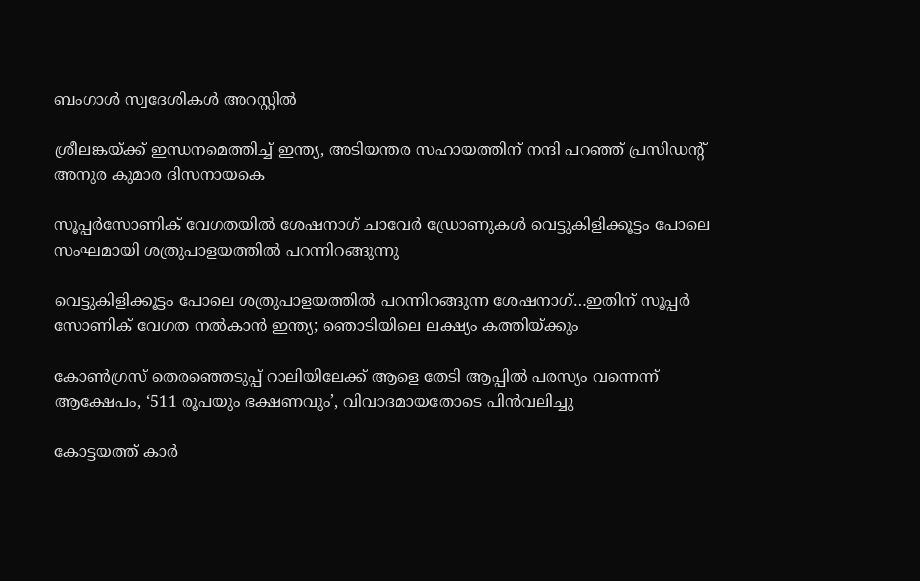ബംഗാൾ സ്വദേശികൾ അറസ്റ്റിൽ

ശ്രീലങ്കയ്‌ക്ക് ഇന്ധനമെത്തിച്ച് ഇന്ത്യ, അടിയന്തര സഹായത്തിന് നന്ദി പറഞ്ഞ് പ്രസിഡന്റ് അനുര കുമാര ദിസനായകെ

സൂപ്പര്‍സോണിക് വേഗതയില്‍ ശേഷനാഗ് ചാവേര്‍ ഡ്രോണുകള്‍ വെട്ടുകിളിക്കൂട്ടം പോലെ സംഘമായി ശത്രുപാളയത്തില്‍ പറന്നിറങ്ങുന്നു

വെട്ടുകിളിക്കൂട്ടം പോലെ ശത്രുപാളയത്തില്‍ പറന്നിറങ്ങുന്ന ശേഷനാഗ്…ഇതിന് സൂപ്പര്‍ സോണിക് വേഗത നല്‍കാന്‍ ഇന്ത്യ; ഞൊടിയിലെ ലക്ഷ്യം കത്തിയ്‌ക്കും

കോണ്‍ഗ്രസ് തെരഞ്ഞെടുപ്പ് റാലിയിലേക്ക് ആളെ തേടി ആപ്പില്‍ പരസ്യം വന്നെന്ന് ആക്ഷേപം, ‘511 രൂപയും ഭക്ഷണവും’, വിവാദമായതോടെ പിന്‍വലിച്ചു

കോട്ടയത്ത് കാര്‍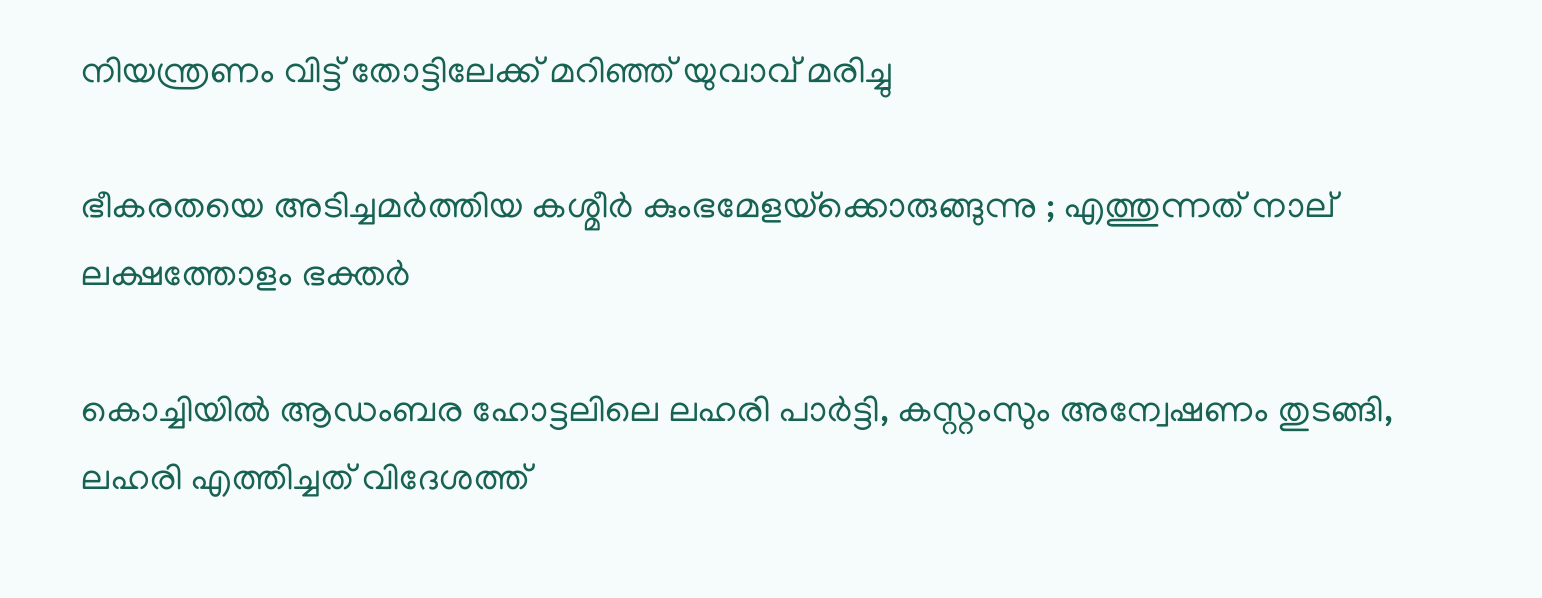നിയന്ത്രണം വിട്ട് തോട്ടിലേക്ക് മറിഞ്ഞ് യുവാവ് മരിച്ചു

ഭീകരതയെ അടിച്ചമർത്തിയ കശ്മീർ കുംഭമേളയ്‌ക്കൊരുങ്ങുന്നു ; എത്തുന്നത് നാല് ലക്ഷത്തോളം ഭക്തർ

കൊച്ചിയില്‍ ആഡംബര ഹോട്ടലിലെ ലഹരി പാര്‍ട്ടി, കസ്റ്റംസും അന്വേഷണം തുടങ്ങി, ലഹരി എത്തിച്ചത് വിദേശത്ത്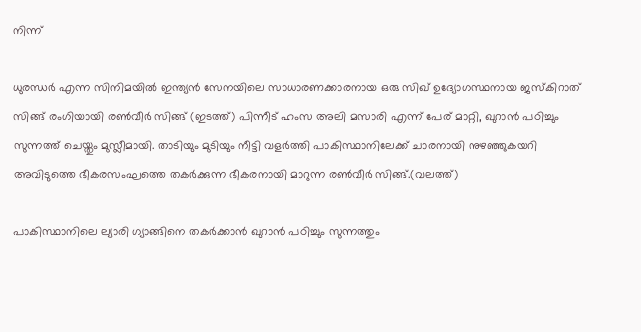നിന്ന്

ധുരന്ധര്‍ എന്ന സിനിമയില്‍ ഇന്ത്യന്‍ സേനയിലെ സാധാരണക്കാരനായ ഒരു സിഖ് ഉദ്യോഗസ്ഥനായ ജസ്കിറാത് സിങ്ങ് രംഗിയായി രണ്‍വീര്‍ സിങ്ങ് (ഇടത്ത്) പിന്നീട് ഹംസ അലി മസാരി എന്ന് പേര് മാറ്റി, ഖുറാന്‍ പഠിച്ചും സുന്നത്ത് ചെയ്തും മുസ്ലീമായി. താടിയും മുടിയും നീട്ടി വളര്‍ത്തി പാകിസ്ഥാനിലേക്ക് ചാരനായി നുഴഞ്ഞുകയറി അവിടുത്തെ ഭീകരസംഘത്തെ തകര്‍ക്കുന്ന ഭീകരനായി മാറുന്ന രണ്‍വീര്‍ സിങ്ങ്.(വലത്ത്)

പാകിസ്ഥാനിലെ ല്യാരി ഗ്യാങ്ങിനെ തകര്‍ക്കാന്‍ ഖുറാന്‍ പഠിച്ചും സുന്നത്തും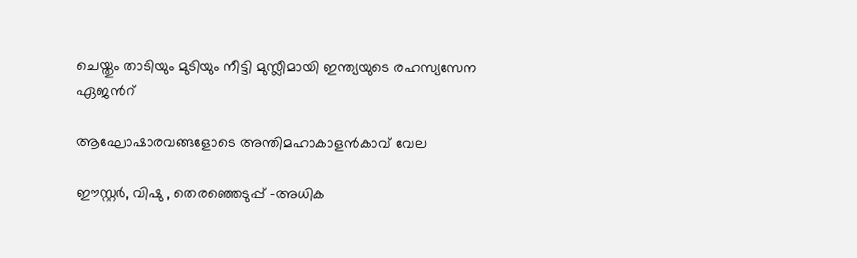ചെയ്തും താടിയും മുടിയും നീട്ടി മുസ്ലീമായി ഇന്ത്യയുടെ രഹസ്യസേന ഏജന്‍റ്

ആഘോഷാരവങ്ങളോടെ അന്തിമഹാകാളന്‍കാവ് വേല

ഈസ്റ്റര്‍, വിഷു , തെരഞ്ഞെടുപ്പ് -അധിക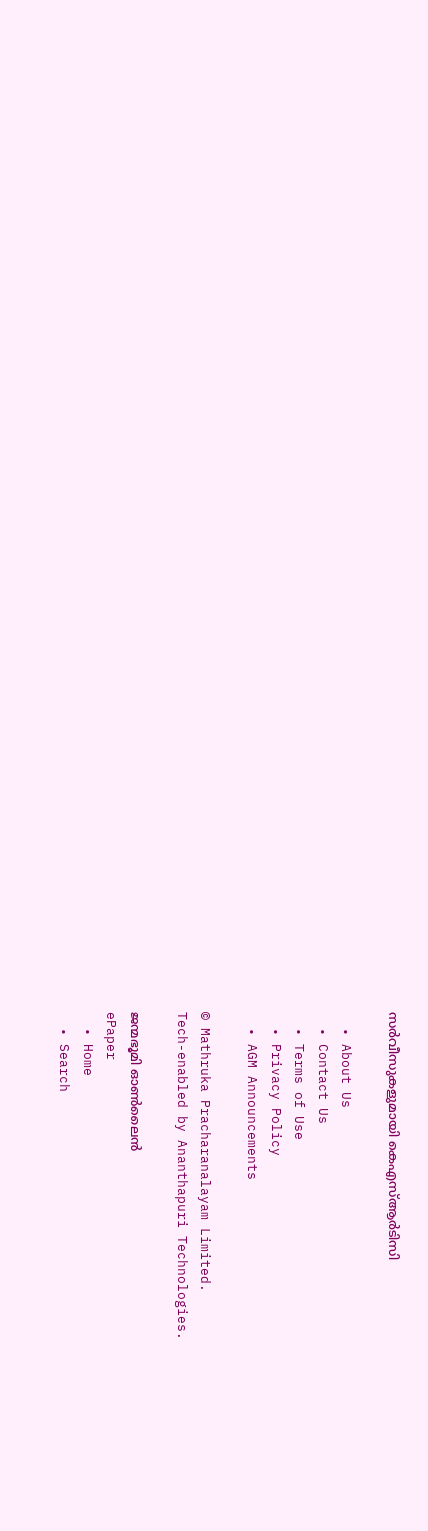സര്‍വീസുകളുമായി കെഎസ്ആര്‍ടിസി

  • About Us
  • Contact Us
  • Terms of Use
  • Privacy Policy
  • AGM Announcements

© Mathruka Pracharanalayam Limited.
Tech-enabled by Ananthapuri Technologies.

ജന്മഭൂമി ഓണ്‍ലൈന്‍
ePaper
  • Home
  • Search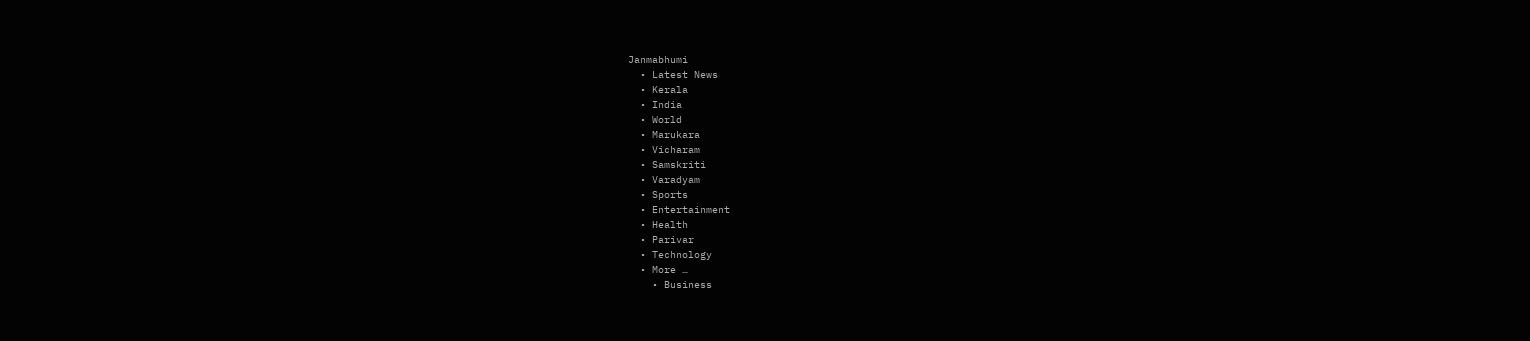Janmabhumi
  • Latest News
  • Kerala
  • India
  • World
  • Marukara
  • Vicharam
  • Samskriti
  • Varadyam
  • Sports
  • Entertainment
  • Health
  • Parivar
  • Technology
  • More …
    • Business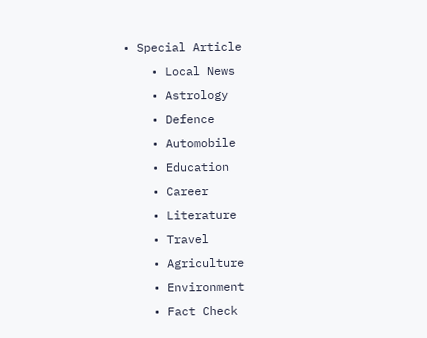• Special Article
    • Local News
    • Astrology
    • Defence
    • Automobile
    • Education
    • Career
    • Literature
    • Travel
    • Agriculture
    • Environment
    • Fact Check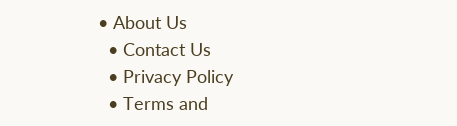• About Us
  • Contact Us
  • Privacy Policy
  • Terms and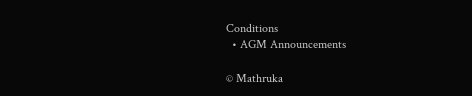Conditions
  • AGM Announcements

© Mathruka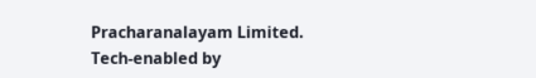Pracharanalayam Limited.
Tech-enabled by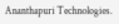Ananthapuri Technologies.